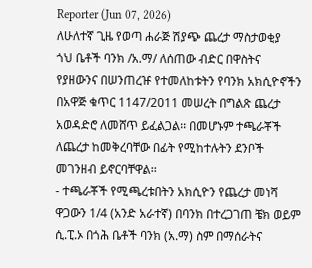Reporter (Jun 07, 2026)
ለሁለተኛ ጊዜ የወጣ ሐራጅ ሽያጭ ጨረታ ማስታወቂያ
ጎህ ቤቶች ባንክ /አ.ማ/ ለሰጠው ብድር በዋስትና የያዘውንና በሠንጠረዡ የተመለከቱትን የባንክ አክሲዮኖችን በአዋጅ ቁጥር 1147/2011 መሠረት በግልጽ ጨረታ አወዳድሮ ለመሸጥ ይፈልጋል፡፡ በመሆኑም ተጫራቾች ለጨረታ ከመቅረባቸው በፊት የሚከተሉትን ደንቦች መገንዘብ ይኖርባቸዋል፡፡
- ተጫራቾች የሚጫረቱበትን አክሲዮን የጨረታ መነሻ ዋጋውን 1/4 (አንድ አራተኛ) በባንክ በተረጋገጠ ቼክ ወይም ሲ.ፒ.ኦ በጎሕ ቤቶች ባንክ (አ.ማ) ስም በማሰራትና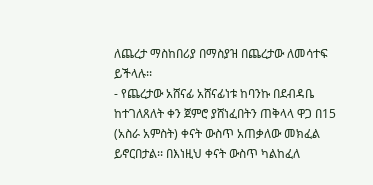ለጨረታ ማስከበሪያ በማስያዝ በጨረታው ለመሳተፍ ይችላሉ፡፡
- የጨረታው አሸናፊ አሸናፊነቱ ከባንኩ በደብዳቤ ከተገለጸለት ቀን ጀምሮ ያሸነፈበትን ጠቅላላ ዋጋ በ15 (አስራ አምስት) ቀናት ውስጥ አጠቃለው መክፈል ይኖርበታል፡፡ በእነዚህ ቀናት ውስጥ ካልከፈለ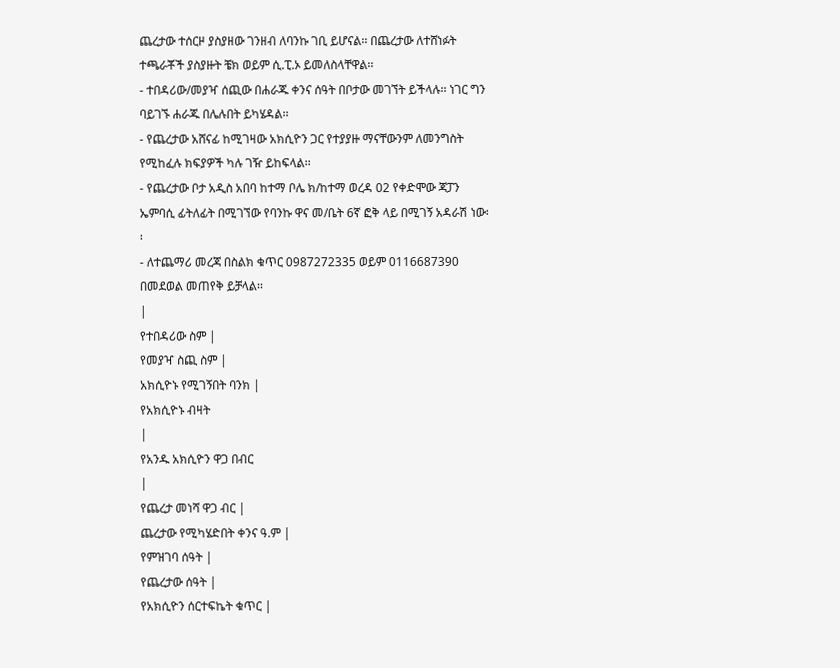ጨረታው ተሰርዞ ያስያዘው ገንዘብ ለባንኩ ገቢ ይሆናል፡፡ በጨረታው ለተሸነፉት ተጫራቾች ያስያዙት ቼክ ወይም ሲ.ፒ.ኦ ይመለስላቸዋል፡፡
- ተበዳሪው/መያዣ ሰጪው በሐራጁ ቀንና ሰዓት በቦታው መገኘት ይችላሉ፡፡ ነገር ግን ባይገኙ ሐራጁ በሌሉበት ይካሄዳል፡፡
- የጨረታው አሸናፊ ከሚገዛው አክሲዮን ጋር የተያያዙ ማናቸውንም ለመንግስት የሚከፈሉ ክፍያዎች ካሉ ገዥ ይከፍላል፡፡
- የጨረታው ቦታ አዲስ አበባ ከተማ ቦሌ ክ/ከተማ ወረዳ 02 የቀድሞው ጃፓን ኤምባሲ ፊትለፊት በሚገኘው የባንኩ ዋና መ/ቤት 6ኛ ፎቅ ላይ በሚገኝ አዳራሽ ነው፡፡
- ለተጨማሪ መረጃ በስልክ ቁጥር 0987272335 ወይም 0116687390 በመደወል መጠየቅ ይቻላል፡፡
|
የተበዳሪው ስም |
የመያዣ ስጪ ስም |
አክሲዮኑ የሚገኝበት ባንክ |
የአክሲዮኑ ብዛት
|
የአንዱ አክሲዮን ዋጋ በብር
|
የጨረታ መነሻ ዋጋ ብር |
ጨረታው የሚካሄድበት ቀንና ዓ.ም |
የምዝገባ ሰዓት |
የጨረታው ሰዓት |
የአክሲዮን ሰርተፍኬት ቁጥር |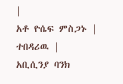|
አቶ ዮሴፍ ምስጋኑ |
ተበዳሪዉ |
አቢሲንያ ባንክ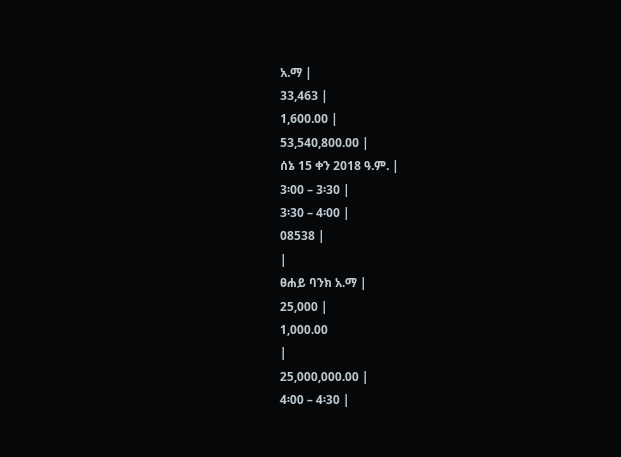አ.ማ |
33,463 |
1,600.00 |
53,540,800.00 |
ሰኔ 15 ቀን 2018 ዓ.ም. |
3፡00 – 3፡30 |
3፡30 – 4፡00 |
08538 |
|
ፀሐይ ባንክ አ.ማ |
25,000 |
1,000.00
|
25,000,000.00 |
4፡00 – 4፡30 |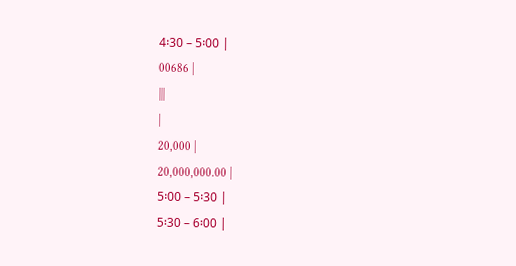4፡30 – 5፡00 |
00686 |
|||
|
20,000 |
20,000,000.00 |
5፡00 – 5፡30 |
5፡30 – 6፡00 |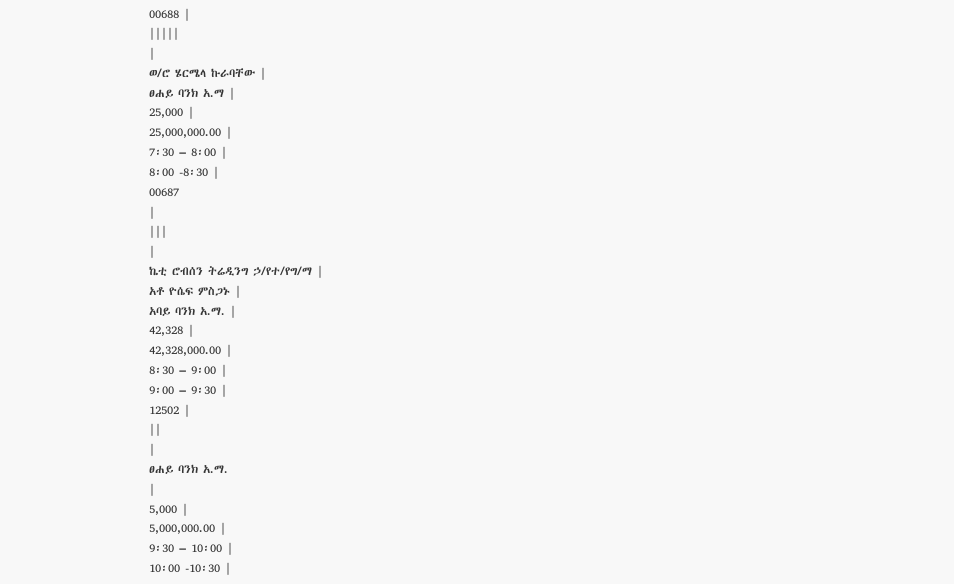00688 |
|||||
|
ወ/ሮ ሄርሜላ ኩራባቸው |
ፀሐይ ባንክ አ.ማ |
25,000 |
25,000,000.00 |
7፡30 – 8፡00 |
8፡00 -8፡30 |
00687
|
|||
|
ኬቲ ሮብሰን ትሬዲንግ ኃ/የተ/የግ/ማ |
አቶ ዮሴፍ ምስጋኑ |
አባይ ባንክ አ.ማ. |
42,328 |
42,328,000.00 |
8፡30 – 9፡00 |
9፡00 – 9፡30 |
12502 |
||
|
ፀሐይ ባንክ አ.ማ.
|
5,000 |
5,000,000.00 |
9፡30 – 10፡00 |
10፡00 -10፡30 |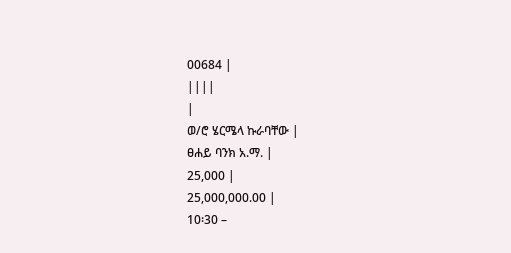00684 |
||||
|
ወ/ሮ ሄርሜላ ኩራባቸው |
ፀሐይ ባንክ አ.ማ. |
25,000 |
25,000,000.00 |
10፡30 –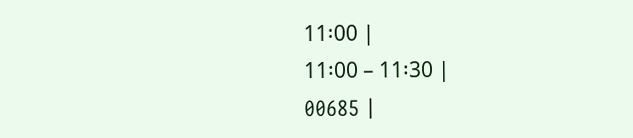11፡00 |
11፡00 – 11፡30 |
00685 |